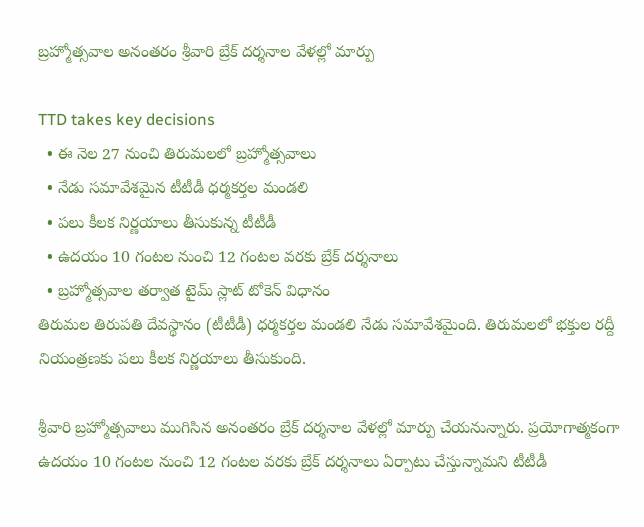బ్రహ్మోత్సవాల అనంతరం శ్రీవారి బ్రేక్ దర్శనాల వేళల్లో మార్పు

TTD takes key decisions
  • ఈ నెల 27 నుంచి తిరుమలలో బ్రహ్మోత్సవాలు
  • నేడు సమావేశమైన టీటీడీ ధర్మకర్తల మండలి
  • పలు కీలక నిర్ణయాలు తీసుకున్న టీటీడీ
  • ఉదయం 10 గంటల నుంచి 12 గంటల వరకు బ్రేక్ దర్శనాలు
  • బ్రహ్మోత్సవాల తర్వాత టైమ్ స్లాట్ టోకెన్ విధానం
తిరుమల తిరుపతి దేవస్థానం (టీటీడీ) ధర్మకర్తల మండలి నేడు సమావేశమైంది. తిరుమలలో భక్తుల రద్దీ నియంత్రణకు పలు కీలక నిర్ణయాలు తీసుకుంది.

శ్రీవారి బ్రహ్మోత్సవాలు ముగిసిన అనంతరం బ్రేక్ దర్శనాల వేళల్లో మార్పు చేయనున్నారు. ప్రయోగాత్మకంగా ఉదయం 10 గంటల నుంచి 12 గంటల వరకు బ్రేక్ దర్శనాలు ఏర్పాటు చేస్తున్నామని టీటీడీ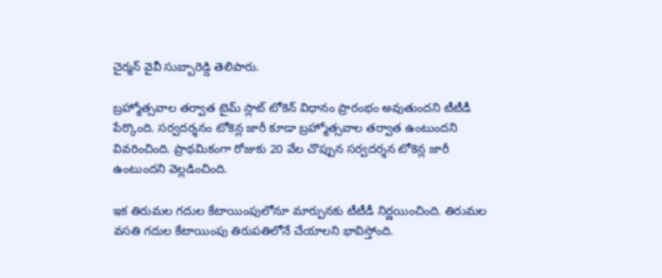చైర్మన్ వైవీ సుబ్బారెడ్డి తెలిపారు.

బ్రహ్మోత్సవాల తర్వాత టైమ్ స్లాట్ టోకెన్ విధానం ప్రారంభం అవుతుందని టీటీడీ పేర్కొంది. సర్వదర్శనం టోకెన్ల జారీ కూడా బ్రహ్మోత్సవాల తర్వాత ఉంటుందని వివరించింది. ప్రాథమికంగా రోజుకు 20 వేల చొప్పున సర్వదర్శన టోకెన్ల జారీ ఉంటుందని వెల్లడించింది.

ఇక తిరుమల గదుల కేటాయింపులోనూ మార్పునకు టీటీడీ నిర్ణయించింది. తిరుమల వసతి గదుల కేటాయింపు తిరుపతిలోనే చేయాలని భావిస్తోంది.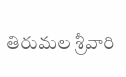తిరుమల శ్రీవారి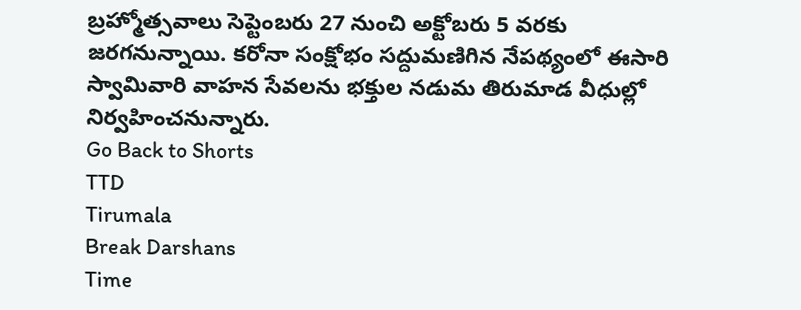బ్రహ్మోత్సవాలు సెప్టెంబరు 27 నుంచి అక్టోబరు 5 వరకు జరగనున్నాయి. కరోనా సంక్షోభం సద్దుమణిగిన నేపథ్యంలో ఈసారి స్వామివారి వాహన సేవలను భక్తుల నడుమ తిరుమాడ వీధుల్లో నిర్వహించనున్నారు.
Go Back to Shorts
TTD
Tirumala
Break Darshans
Time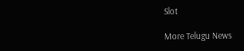Slot

More Telugu News